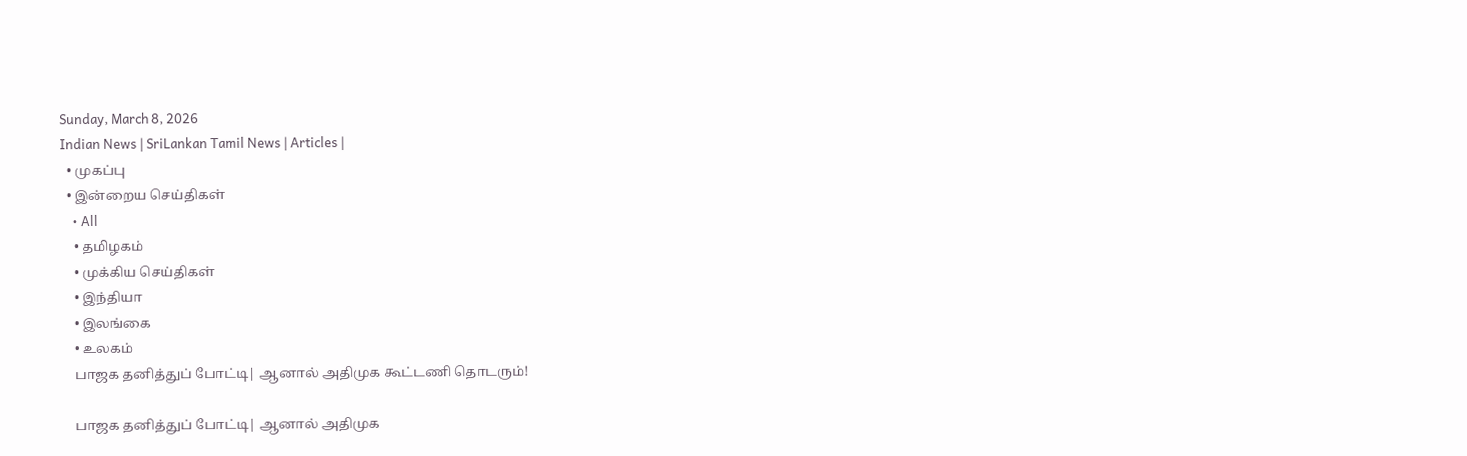Sunday, March 8, 2026
Indian News | SriLankan Tamil News | Articles |
  • முகப்பு
  • இன்றைய செய்திகள்
    • All
    • தமிழகம்
    • முக்கிய செய்திகள்
    • இந்தியா
    • இலங்கை
    • உலகம்
    பாஜக தனித்துப் போட்டி| ஆனால் அதிமுக கூட்டணி தொடரும்!

    பாஜக தனித்துப் போட்டி| ஆனால் அதிமுக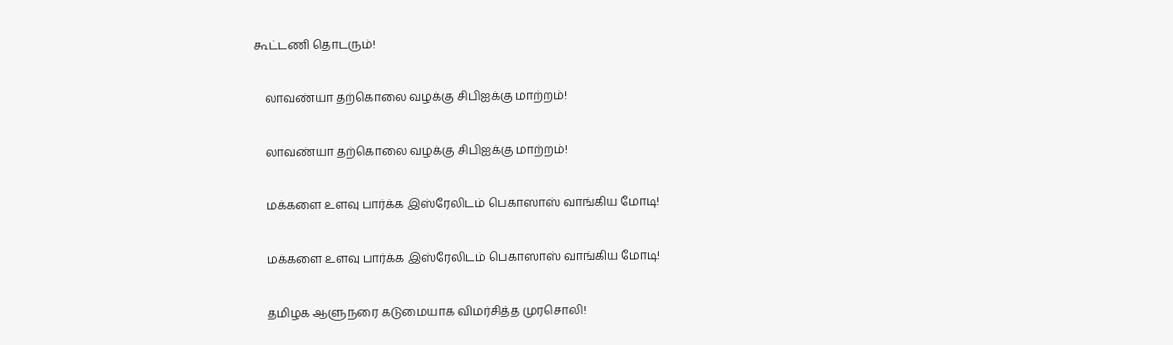கூட்டணி தொடரும்!

    லாவண்யா தற்கொலை வழக்கு சிபிஐக்கு மாற்றம்!

    லாவண்யா தற்கொலை வழக்கு சிபிஐக்கு மாற்றம்!

    மக்களை உளவு பார்க்க இஸ்ரேலிடம் பெகாஸாஸ் வாங்கிய மோடி!

    மக்களை உளவு பார்க்க இஸ்ரேலிடம் பெகாஸாஸ் வாங்கிய மோடி!

    தமிழக ஆளுநரை கடுமையாக விமர்சித்த முரசொலி!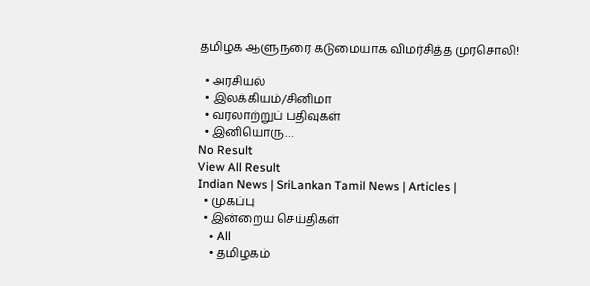தமிழக ஆளுநரை கடுமையாக விமர்சித்த முரசொலி!

  • அரசியல்
  • இலக்கியம்/சினிமா
  • வரலாற்றுப் பதிவுகள்
  • இனியொரு…
No Result
View All Result
Indian News | SriLankan Tamil News | Articles |
  • முகப்பு
  • இன்றைய செய்திகள்
    • All
    • தமிழகம்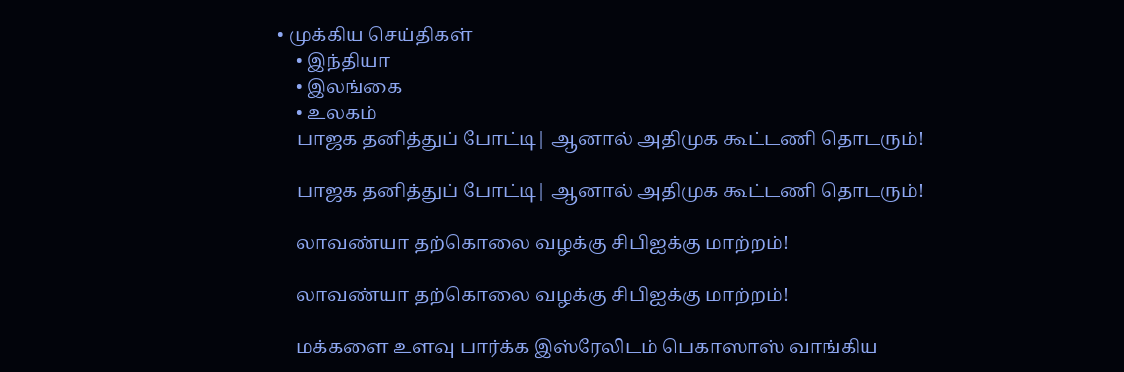• முக்கிய செய்திகள்
    • இந்தியா
    • இலங்கை
    • உலகம்
    பாஜக தனித்துப் போட்டி| ஆனால் அதிமுக கூட்டணி தொடரும்!

    பாஜக தனித்துப் போட்டி| ஆனால் அதிமுக கூட்டணி தொடரும்!

    லாவண்யா தற்கொலை வழக்கு சிபிஐக்கு மாற்றம்!

    லாவண்யா தற்கொலை வழக்கு சிபிஐக்கு மாற்றம்!

    மக்களை உளவு பார்க்க இஸ்ரேலிடம் பெகாஸாஸ் வாங்கிய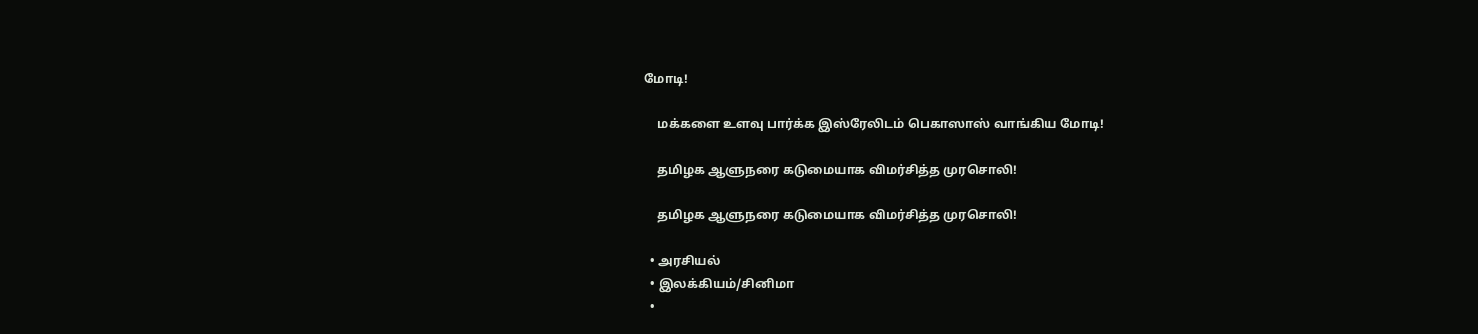மோடி!

    மக்களை உளவு பார்க்க இஸ்ரேலிடம் பெகாஸாஸ் வாங்கிய மோடி!

    தமிழக ஆளுநரை கடுமையாக விமர்சித்த முரசொலி!

    தமிழக ஆளுநரை கடுமையாக விமர்சித்த முரசொலி!

  • அரசியல்
  • இலக்கியம்/சினிமா
  •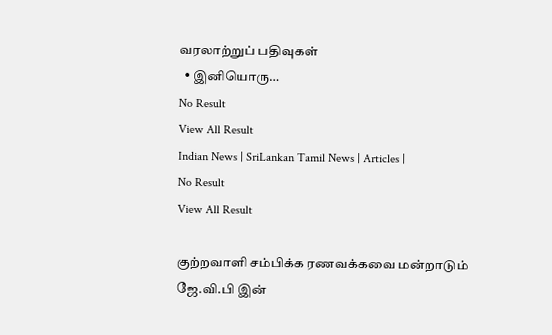வரலாற்றுப் பதிவுகள்
  • இனியொரு…
No Result
View All Result
Indian News | SriLankan Tamil News | Articles |
No Result
View All Result

குற்றவாளி சம்பிக்க ரணவக்கவை மன்றாடும் ஜே.வி.பி இன்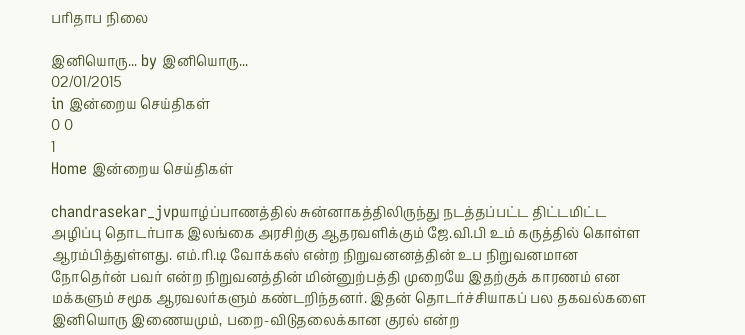பரிதாப நிலை

இனியொரு... by இனியொரு...
02/01/2015
in இன்றைய செய்திகள்
0 0
1
Home இன்றைய செய்திகள்

chandrasekar_jvpயாழ்ப்பாணத்தில் சுன்னாகத்திலிருந்து நடத்தப்பட்ட திட்டமிட்ட அழிப்பு தொடர்பாக இலங்கை அரசிற்கு ஆதரவளிக்கும் ஜே.வி.பி உம் கருத்தில் கொள்ள ஆரம்பித்துள்ளது. எம்.ரி.டி வோக்கஸ் என்ற நிறுவனனத்தின் உப நிறுவனமான நோதெர்ன் பவர் என்ற நிறுவனத்தின் மின்னுற்பத்தி முறையே இதற்குக் காரணம் என மக்களும் சமூக ஆரவலர்களும் கண்டறிந்தனர். இதன் தொடர்ச்சியாகப் பல தகவல்களை இனியொரு இணையமும், பறை-விடுதலைக்கான குரல் என்ற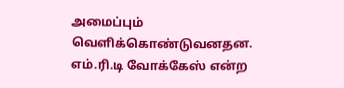அமைப்பும் வெளிக்கொண்டுவனதன.
எம்.ரி.டி வோக்கேஸ் என்ற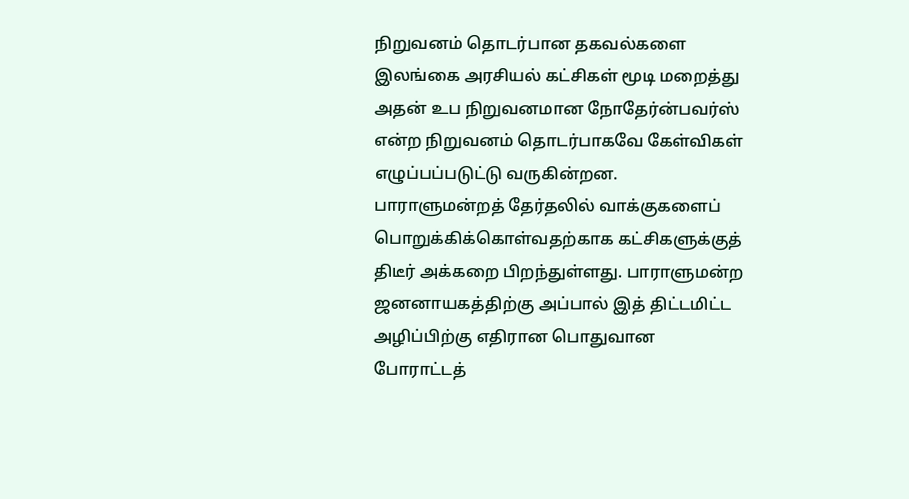நிறுவனம் தொடர்பான தகவல்களை இலங்கை அரசியல் கட்சிகள் மூடி மறைத்து அதன் உப நிறுவனமான நோதேர்ன்பவர்ஸ் என்ற நிறுவனம் தொடர்பாகவே கேள்விகள் எழுப்பப்படுட்டு வருகின்றன. பாராளுமன்றத் தேர்தலில் வாக்குகளைப் பொறுக்கிக்கொள்வதற்காக கட்சிகளுக்குத் திடீர் அக்கறை பிறந்துள்ளது. பாராளுமன்ற ஜனனாயகத்திற்கு அப்பால் இத் திட்டமிட்ட அழிப்பிற்கு எதிரான பொதுவான போராட்டத்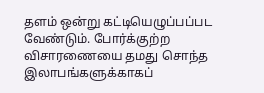தளம் ஒன்று கட்டியெழுப்பப்பட வேண்டும். போர்க்குற்ற விசாரணையை தமது சொந்த இலாபங்களுக்காகப்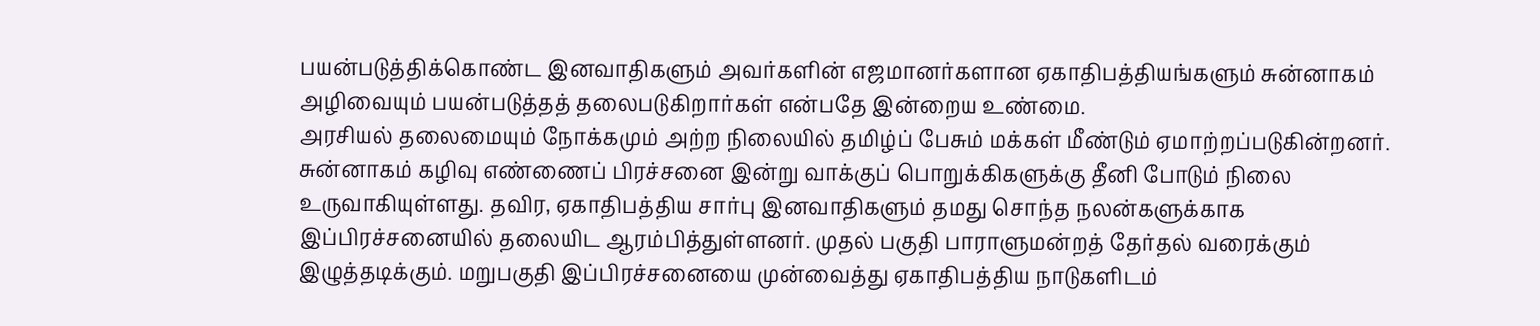பயன்படுத்திக்கொண்ட இனவாதிகளும் அவர்களின் எஜமானர்களான ஏகாதிபத்தியங்களும் சுன்னாகம் அழிவையும் பயன்படுத்தத் தலைபடுகிறார்கள் என்பதே இன்றைய உண்மை.
அரசியல் தலைமையும் நோக்கமும் அற்ற நிலையில் தமிழ்ப் பேசும் மக்கள் மீண்டும் ஏமாற்றப்படுகின்றனர். சுன்னாகம் கழிவு எண்ணைப் பிரச்சனை இன்று வாக்குப் பொறுக்கிகளுக்கு தீனி போடும் நிலை உருவாகியுள்ளது. தவிர, ஏகாதிபத்திய சார்பு இனவாதிகளும் தமது சொந்த நலன்களுக்காக இப்பிரச்சனையில் தலையிட ஆரம்பித்துள்ளனர். முதல் பகுதி பாராளுமன்றத் தேர்தல் வரைக்கும் இழுத்தடிக்கும். மறுபகுதி இப்பிரச்சனையை முன்வைத்து ஏகாதிபத்திய நாடுகளிடம்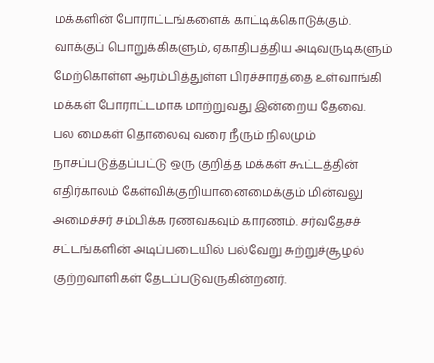மக்களின் போராட்டங்களைக் காட்டிக்கொடுக்கும்.
வாக்குப் பொறுக்கிகளும், ஏகாதிபத்திய அடிவருடிகளும் மேற்கொள்ள ஆரம்பித்துள்ள பிரச்சாரத்தை உள்வாங்கி மக்கள் போராட்டமாக மாற்றுவது இன்றைய தேவை.
பல மைகள் தொலைவு வரை நீரும் நிலமும் நாசப்படுத்தப்பட்டு ஒரு குறித்த மக்கள் கூட்டத்தின் எதிர்காலம் கேள்விக்குறியானைமைக்கும் மின்வலு அமைச்சர் சம்பிக்க ரணவகவும் காரணம். சர்வதேசச் சட்டங்களின் அடிப்படையில் பல்வேறு சுற்றுச்சூழல் குற்றவாளிகள் தேடப்படுவருகின்றனர்.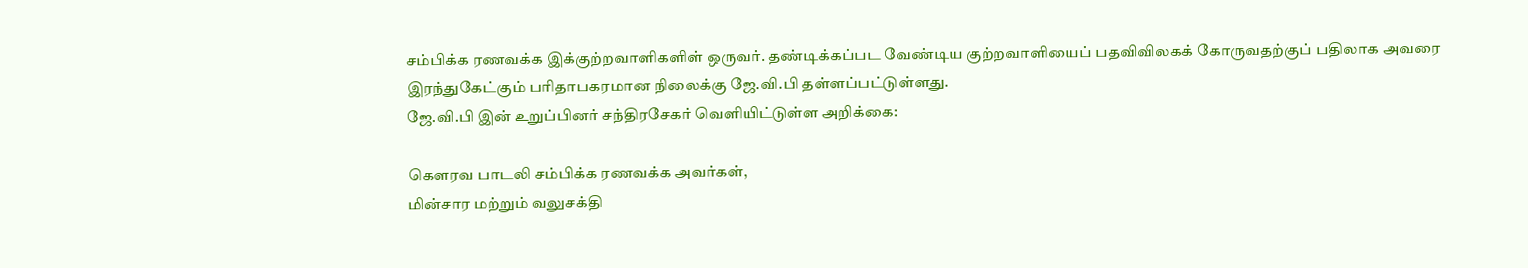சம்பிக்க ரணவக்க இக்குற்றவாளிகளிள் ஒருவர். தண்டிக்கப்பட வேண்டிய குற்றவாளியைப் பதவிவிலகக் கோருவதற்குப் பதிலாக அவரை இரந்துகேட்கும் பரிதாபகரமான நிலைக்கு ஜே.வி.பி தள்ளப்பட்டுள்ளது.
ஜே.வி.பி இன் உறுப்பினர் சந்திரசேகர் வெளியிட்டுள்ள அறிக்கை:

கௌரவ பாடலி சம்பிக்க ரணவக்க அவர்கள்,
மின்சார மற்றும் வலுசக்தி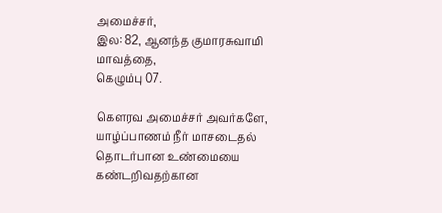அமைச்சர்,
இல: 82, ஆனந்த குமாரசுவாமி மாவத்தை,
கெழும்பு 07.

கௌரவ அமைச்சர் அவர்களே,
யாழ்ப்பாணம் நீர் மாசடைதல் தொடர்பான உண்மையை கண்டறிவதற்கான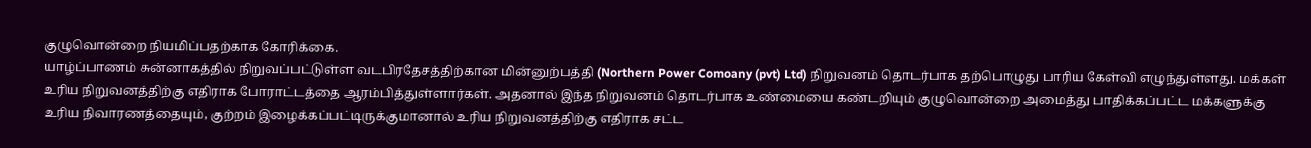குழுவொன்றை நியமிப்பதற்காக கோரிக்கை.
யாழ்ப்பாணம் சுன்னாகத்தில் நிறுவப்பட்டுள்ள வடபிரதேசத்திற்கான மின்னுற்பத்தி (Northern Power Comoany (pvt) Ltd) நிறுவனம் தொடர்பாக தற்பொழுது பாரிய கேள்வி எழுந்துள்ளது. மக்கள் உரிய நிறுவனத்திற்கு எதிராக போராட்டத்தை ஆரம்பித்துள்ளார்கள். அதனால் இந்த நிறுவனம் தொடர்பாக உண்மையை கண்டறியும் குழுவொன்றை அமைத்து பாதிக்கப்பட்ட மக்களுக்கு உரிய நிவாரணத்தையும், குற்றம் இழைக்கப்பட்டிருக்குமானால் உரிய நிறுவனத்திற்கு எதிராக சட்ட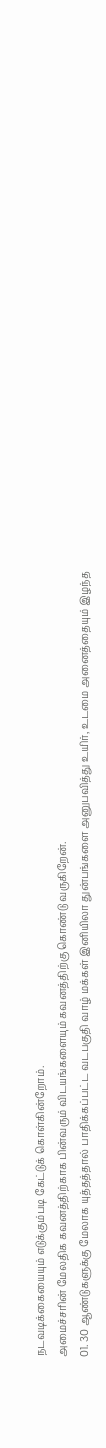நடவடிக்கையையும் எடுக்கும்படி கேட்டுக் கொள்கின்றோம்.
அமைச்சரின் மேலதிக கவனத்திற்காக பின்வரும் விடயங்களையும் கவனத்திற்கு கொண்டு வருகிறேன்.
01. 30 ஆண்டுகளுக்கு மேலாக யுத்தத்தால் பாதிக்கப்பட்ட வடபகுதி வாழ் மக்கள் இனியிலா துன்பங்களை அனுபவித்து உயிர், உடமை அனைத்தையும் இழந்த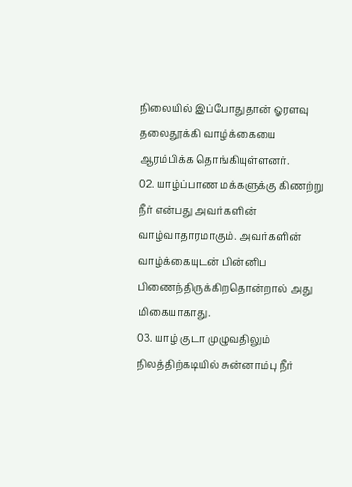நிலையில் இப்போதுதான் ஓரளவு தலைதூக்கி வாழ்க்கையை ஆரம்பிக்க தொங்கியுள்ளனர்.
02. யாழ்ப்பாண மக்களுக்கு கிணற்று நீர் என்பது அவர்களின் வாழ்வாதாரமாகும். அவர்களின் வாழ்க்கையுடன் பின்னிப பிணைந்திருக்கிறதொன்றால் அது மிகையாகாது.
03. யாழ் குடா முழுவதிலும் நிலத்திற்கடியில் சுன்னாம்பு நீர்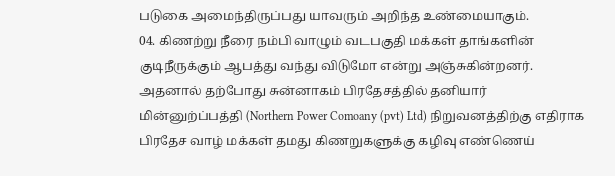படுகை அமைந்திருப்பது யாவரும் அறிந்த உண்மையாகும்.
04. கிணற்று நீரை நம்பி வாழும் வடபகுதி மக்கள் தாங்களின் குடிநீருக்கும் ஆபத்து வந்து விடுமோ என்று அஞ்சுகின்றனர்.
அதனால் தற்போது சுன்னாகம் பிரதேசத்தில் தனியார் மின்னுற்ப்பத்தி (Northern Power Comoany (pvt) Ltd) நிறுவனத்திற்கு எதிராக பிரதேச வாழ் மக்கள் தமது கிணறுகளுக்கு கழிவு எண்ணெய்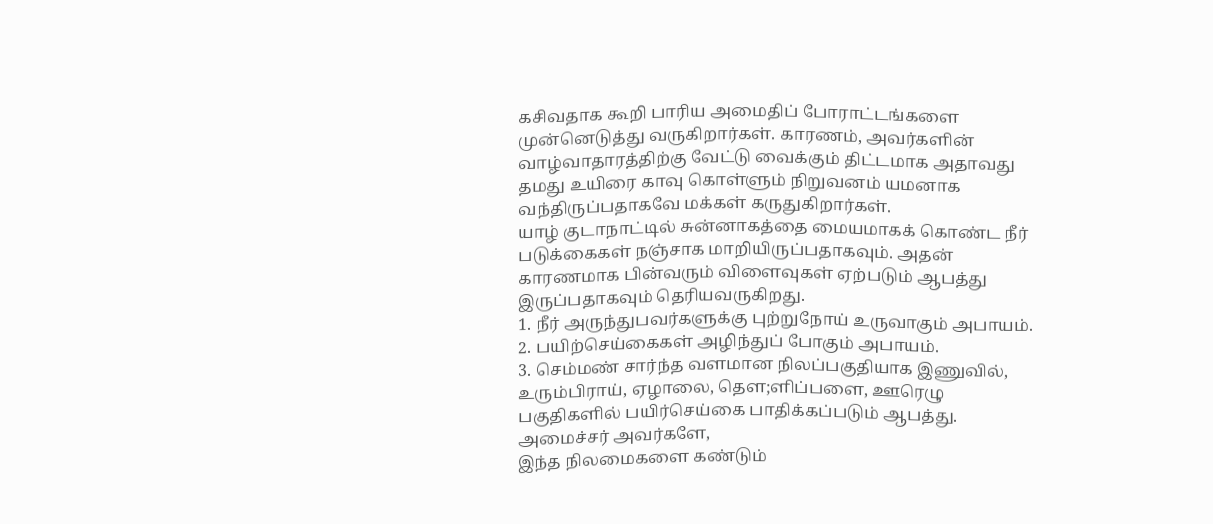கசிவதாக கூறி பாரிய அமைதிப் போராட்டங்களை முன்னெடுத்து வருகிறார்கள். காரணம், அவர்களின் வாழ்வாதாரத்திற்கு வேட்டு வைக்கும் திட்டமாக அதாவது தமது உயிரை காவு கொள்ளும் நிறுவனம் யமனாக வந்திருப்பதாகவே மக்கள் கருதுகிறார்கள்.
யாழ் குடாநாட்டில் சுன்னாகத்தை மையமாகக் கொண்ட நீர் படுக்கைகள் நஞ்சாக மாறியிருப்பதாகவும். அதன் காரணமாக பின்வரும் விளைவுகள் ஏற்படும் ஆபத்து இருப்பதாகவும் தெரியவருகிறது.
1. நீர் அருந்துபவர்களுக்கு புற்றுநோய் உருவாகும் அபாயம்.
2. பயிற்செய்கைகள் அழிந்துப் போகும் அபாயம்.
3. செம்மண் சார்ந்த வளமான நிலப்பகுதியாக இணுவில், உரும்பிராய், ஏழாலை, தௌ;ளிப்பளை, ஊரெழு பகுதிகளில் பயிர்செய்கை பாதிக்கப்படும் ஆபத்து.
அமைச்சர் அவர்களே,
இந்த நிலமைகளை கண்டும்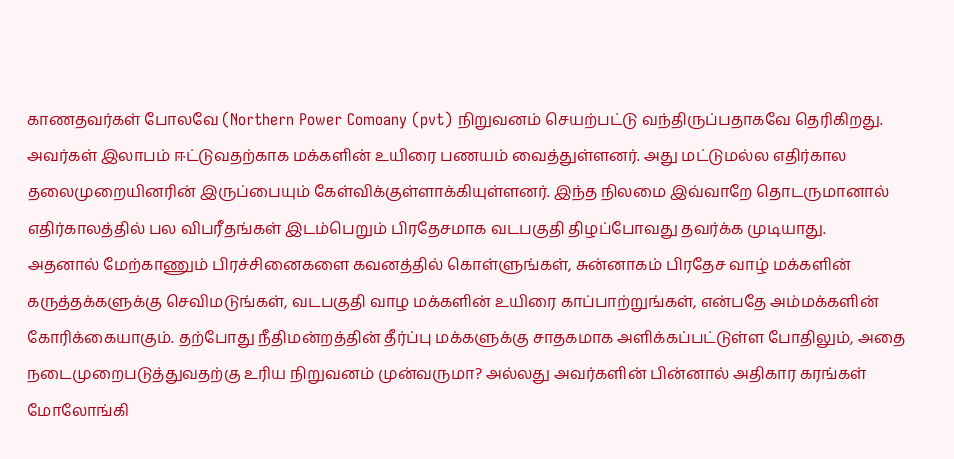காணதவர்கள் போலவே (Northern Power Comoany (pvt) நிறுவனம் செயற்பட்டு வந்திருப்பதாகவே தெரிகிறது. அவர்கள் இலாபம் ஈட்டுவதற்காக மக்களின் உயிரை பணயம் வைத்துள்ளனர். அது மட்டுமல்ல எதிர்கால தலைமுறையினரின் இருப்பையும் கேள்விக்குள்ளாக்கியுள்ளனர். இந்த நிலமை இவ்வாறே தொடருமானால் எதிர்காலத்தில் பல விபரீதங்கள் இடம்பெறும் பிரதேசமாக வடபகுதி திழப்போவது தவர்க்க முடியாது.
அதனால் மேற்காணும் பிரச்சினைகளை கவனத்தில் கொள்ளுங்கள், சுன்னாகம் பிரதேச வாழ் மக்களின் கருத்தக்களுக்கு செவிமடுங்கள், வடபகுதி வாழ மக்களின் உயிரை காப்பாற்றுங்கள், என்பதே அம்மக்களின் கோரிக்கையாகும். தற்போது நீதிமன்றத்தின் தீர்ப்பு மக்களுக்கு சாதகமாக அளிக்கப்பட்டுள்ள போதிலும், அதை நடைமுறைபடுத்துவதற்கு உரிய நிறுவனம் முன்வருமா? அல்லது அவர்களின் பின்னால் அதிகார கரங்கள் மோலோங்கி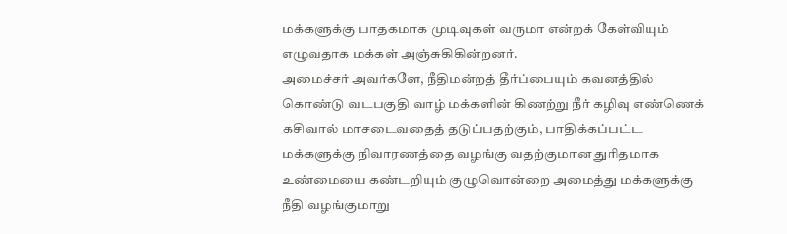மக்களுக்கு பாதகமாக முடிவுகள் வருமா என்றக் கேள்வியும் எழுவதாக மக்கள் அஞ்சுகிகின்றனர்.
அமைச்சர் அவர்களே, நீதிமன்றத் தீர்ப்பையும் கவனத்தில் கொண்டு வடபகுதி வாழ் மக்களின் கிணற்று நீர் கழிவு எண்ணெக் கசிவால் மாசடைவதைத் தடுப்பதற்கும், பாதிக்கப்பட்ட மக்களுக்கு நிவாரணத்தை வழங்கு வதற்குமான துரிதமாக உண்மையை கண்டறியும் குழுவொன்றை அமைத்து மக்களுக்கு நீதி வழங்குமாறு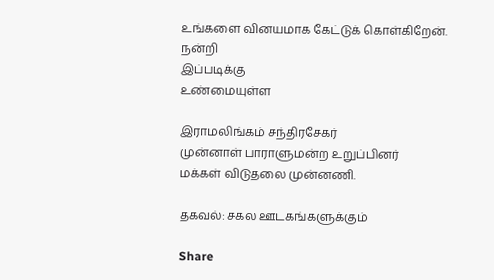உங்களை வினயமாக கேட்டுக் கொள்கிறேன்.
நன்றி
இப்படிக்கு
உண்மையுள்ள

இராமலிங்கம் சந்திரசேகர்
முன்னாள் பாராளுமன்ற உறுப்பினர்
மக்கள் விடுதலை முன்னணி.

தகவல்: சகல ஊடகங்களுக்கும்

Share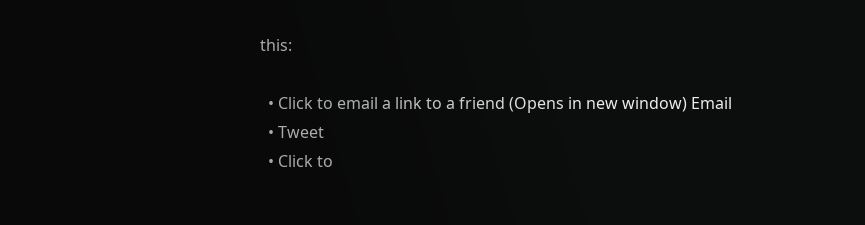this:

  • Click to email a link to a friend (Opens in new window) Email
  • Tweet
  • Click to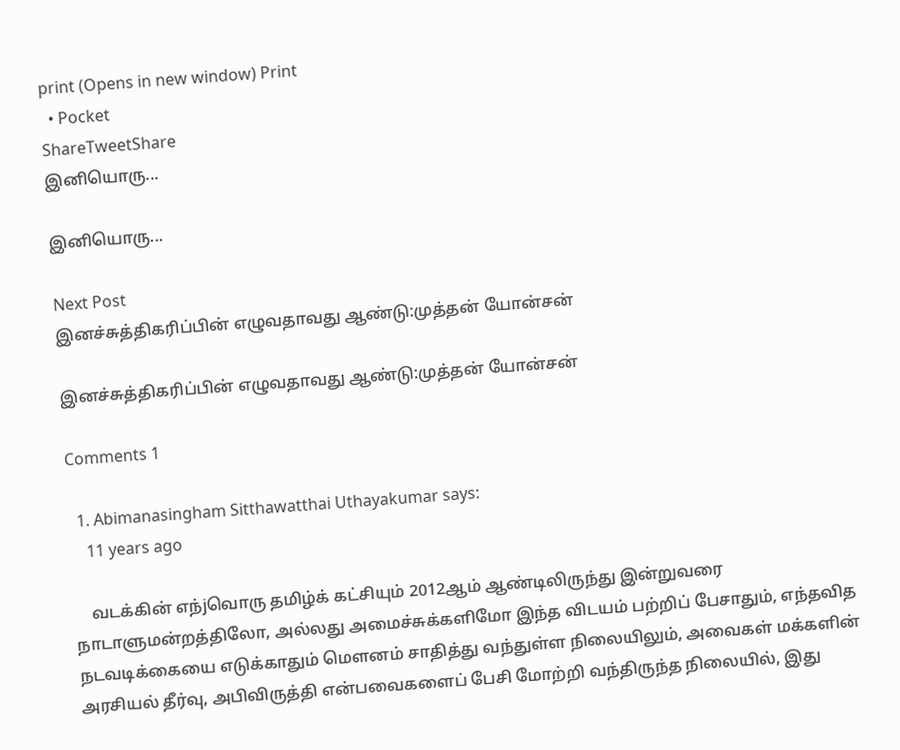print (Opens in new window) Print
  • Pocket
ShareTweetShare
இனியொரு...

இனியொரு...

Next Post
இனச்சுத்திகரிப்பின் எழுவதாவது ஆண்டு:முத்தன் யோன்சன்

இனச்சுத்திகரிப்பின் எழுவதாவது ஆண்டு:முத்தன் யோன்சன்

Comments 1

  1. Abimanasingham Sitthawatthai Uthayakumar says:
    11 years ago

    வடக்கின் எந்jவொரு தமிழ்க் கட்சியும் 2012ஆம் ஆண்டிலிருந்து இன்றுவரை நாடாளுமன்றத்திலோ, அல்லது அமைச்சுக்களிமோ இந்த விடயம் பற்றிப் பேசாதும், எந்தவித நடவடிக்கையை எடுக்காதும் மௌனம் சாதித்து வந்துள்ள நிலையிலும், அவைகள் மக்களின் அரசியல் தீர்வு, அபிவிருத்தி என்பவைகளைப் பேசி மோற்றி வந்திருந்த நிலையில், இது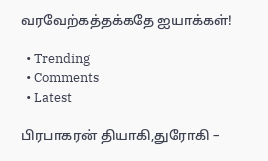வரவேற்கத்தக்கதே ஐயாக்கள்!

  • Trending
  • Comments
  • Latest

பிரபாகரன் தியாகி,துரோகி –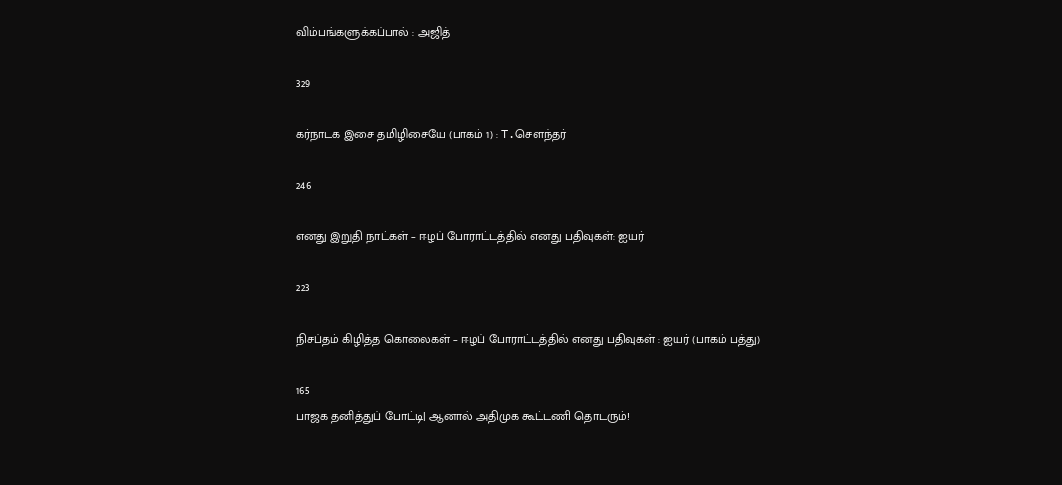விம்பங்களுக்கப்பால் : அஜித்

329

கர்நாடக இசை தமிழிசையே (பாகம் 1) : T.செளந்தர்

246

எனது இறுதி நாட்கள் – ஈழப் போராட்டத்தில் எனது பதிவுகள்: ஐயர்

223

நிசப்தம் கிழித்த கொலைகள் – ஈழப் போராட்டத்தில் எனது பதிவுகள் : ஐயர் (பாகம் பத்து)

165
பாஜக தனித்துப் போட்டி| ஆனால் அதிமுக கூட்டணி தொடரும்!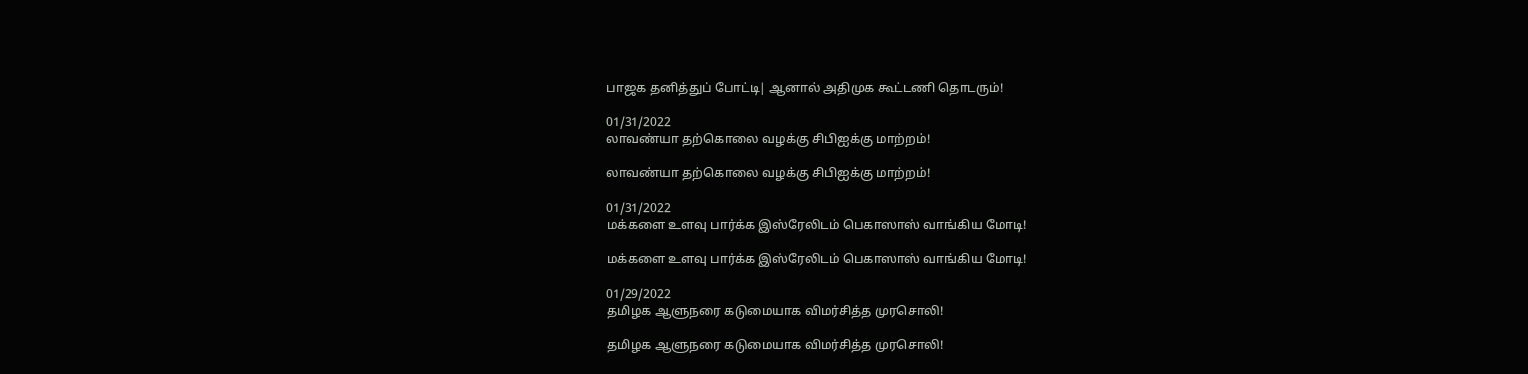பாஜக தனித்துப் போட்டி| ஆனால் அதிமுக கூட்டணி தொடரும்!

01/31/2022
லாவண்யா தற்கொலை வழக்கு சிபிஐக்கு மாற்றம்!

லாவண்யா தற்கொலை வழக்கு சிபிஐக்கு மாற்றம்!

01/31/2022
மக்களை உளவு பார்க்க இஸ்ரேலிடம் பெகாஸாஸ் வாங்கிய மோடி!

மக்களை உளவு பார்க்க இஸ்ரேலிடம் பெகாஸாஸ் வாங்கிய மோடி!

01/29/2022
தமிழக ஆளுநரை கடுமையாக விமர்சித்த முரசொலி!

தமிழக ஆளுநரை கடுமையாக விமர்சித்த முரசொலி!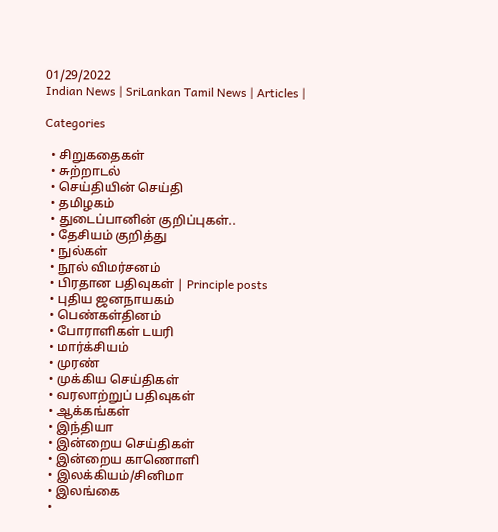01/29/2022
Indian News | SriLankan Tamil News | Articles |

Categories

  • சிறுகதைகள்
  • சுற்றாடல்
  • செய்தியின் செய்தி
  • தமிழகம்
  • துடைப்பானின் குறிப்புகள்..
  • தேசியம் குறித்து
  • நுல்கள்
  • நூல் விமர்சனம்
  • பிரதான பதிவுகள் | Principle posts
  • புதிய ஜனநாயகம்
  • பெண்கள்தினம்
  • போராளிகள் டயரி
  • மார்க்சியம்
  • முரண்
  • முக்கிய செய்திகள்
  • வரலாற்றுப் பதிவுகள்
  • ஆக்கங்கள்
  • இந்தியா
  • இன்றைய செய்திகள்
  • இன்றைய காணொளி
  • இலக்கியம்/சினிமா
  • இலங்கை
  •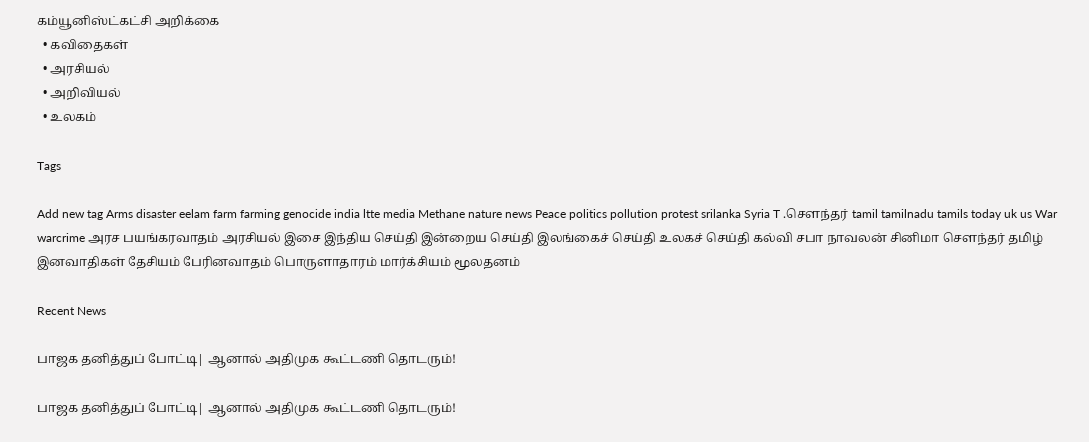கம்யூனிஸ்ட்கட்சி அறிக்கை
  • கவிதைகள்
  • அரசியல்
  • அறிவியல்
  • உலகம்

Tags

Add new tag Arms disaster eelam farm farming genocide india ltte media Methane nature news Peace politics pollution protest srilanka Syria T .சௌந்தர் tamil tamilnadu tamils today uk us War warcrime அரச பயங்கரவாதம் அரசியல் இசை இந்திய செய்தி இன்றைய செய்தி இலங்கைச் செய்தி உலகச் செய்தி கல்வி சபா நாவலன் சினிமா சௌந்தர் தமிழ் இனவாதிகள் தேசியம் பேரினவாதம் பொருளாதாரம் மார்க்சியம் மூலதனம்

Recent News

பாஜக தனித்துப் போட்டி| ஆனால் அதிமுக கூட்டணி தொடரும்!

பாஜக தனித்துப் போட்டி| ஆனால் அதிமுக கூட்டணி தொடரும்!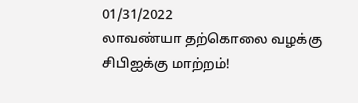01/31/2022
லாவண்யா தற்கொலை வழக்கு சிபிஐக்கு மாற்றம்!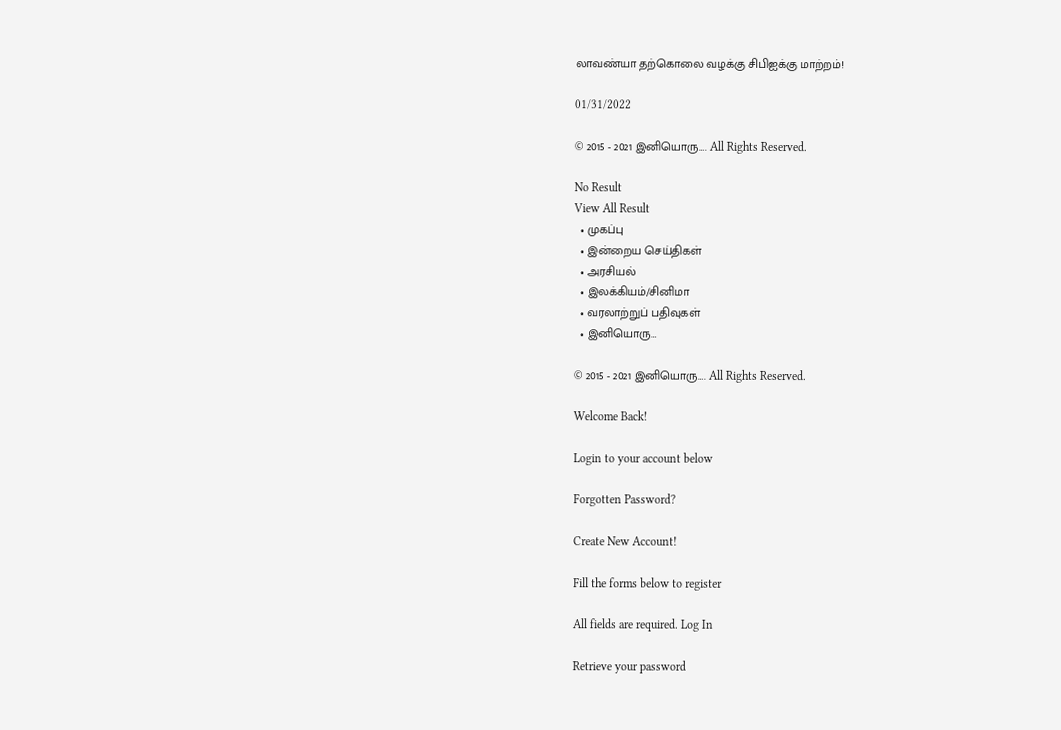லாவண்யா தற்கொலை வழக்கு சிபிஐக்கு மாற்றம்!

01/31/2022

© 2015 - 2021 இனியொரு…. All Rights Reserved.

No Result
View All Result
  • முகப்பு
  • இன்றைய செய்திகள்
  • அரசியல்
  • இலக்கியம்/சினிமா
  • வரலாற்றுப் பதிவுகள்
  • இனியொரு…

© 2015 - 2021 இனியொரு…. All Rights Reserved.

Welcome Back!

Login to your account below

Forgotten Password?

Create New Account!

Fill the forms below to register

All fields are required. Log In

Retrieve your password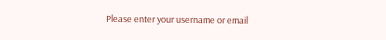Please enter your username or email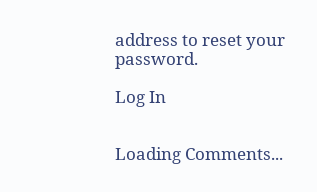address to reset your password.

Log In


Loading Comments...